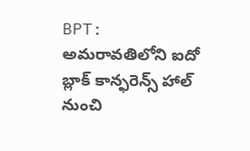BPT: అమరావతిలోని ఐదో బ్లాక్ కాన్ఫరెన్స్ హాల్ నుంచి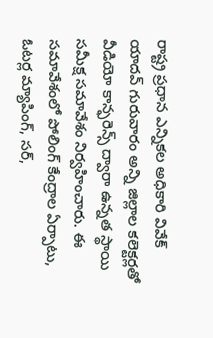రాష్ట్ర ప్రధాన ఎన్నికల అధికారి వివేక్ యాదవ్ గురువారం అన్ని జిల్లాల కలెక్టర్లతో వీడియో కాన్ఫరెన్స్ ద్వారా ఉన్నత స్థాయి సమీక్ష సమావేశం నిర్వహించారు. ఈ సమావేశంలో పోలింగ్ కేంద్రాల ఏర్పాటు, ఓటర్ల మ్యాపింగ్, సర్,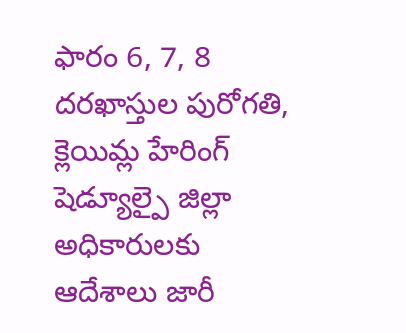ఫారం 6, 7, 8 దరఖాస్తుల పురోగతి, క్లెయిమ్ల హేరింగ్ షెడ్యూల్పై జిల్లా అధికారులకు ఆదేశాలు జారీ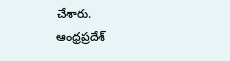చేశారు.
ఆంధ్రప్రదేశ్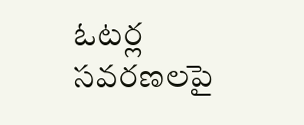ఓటర్ల సవరణలపై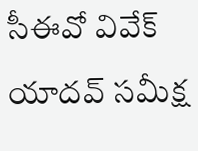సీఈవో వివేక్ యాదవ్ సమీక్ష